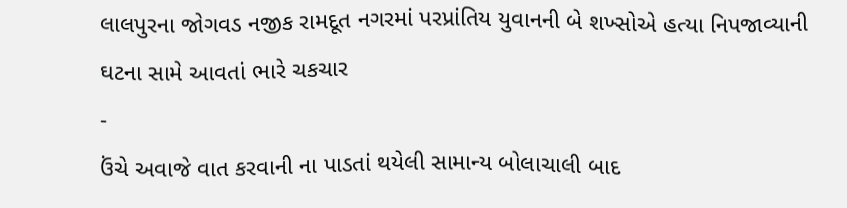લાલપુરના જોગવડ નજીક રામદૂત નગરમાં પરપ્રાંતિય યુવાનની બે શખ્સોએ હત્યા નિપજાવ્યાની ઘટના સામે આવતાં ભારે ચકચાર
-
ઉંચે અવાજે વાત કરવાની ના પાડતાં થયેલી સામાન્ય બોલાચાલી બાદ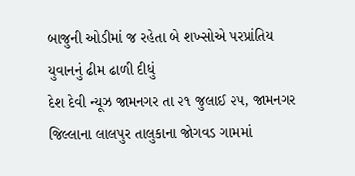બાજુની ઓડીમાં જ રહેતા બે શખ્સોએ પરપ્રાંતિય યુવાનનું ઢીમ ઢાળી દીધું
દેશ દેવી ન્યૂઝ જામનગર તા ૨૧ જુલાઈ ૨૫, જામનગર જિલ્લાના લાલપુર તાલુકાના જોગવડ ગામમાં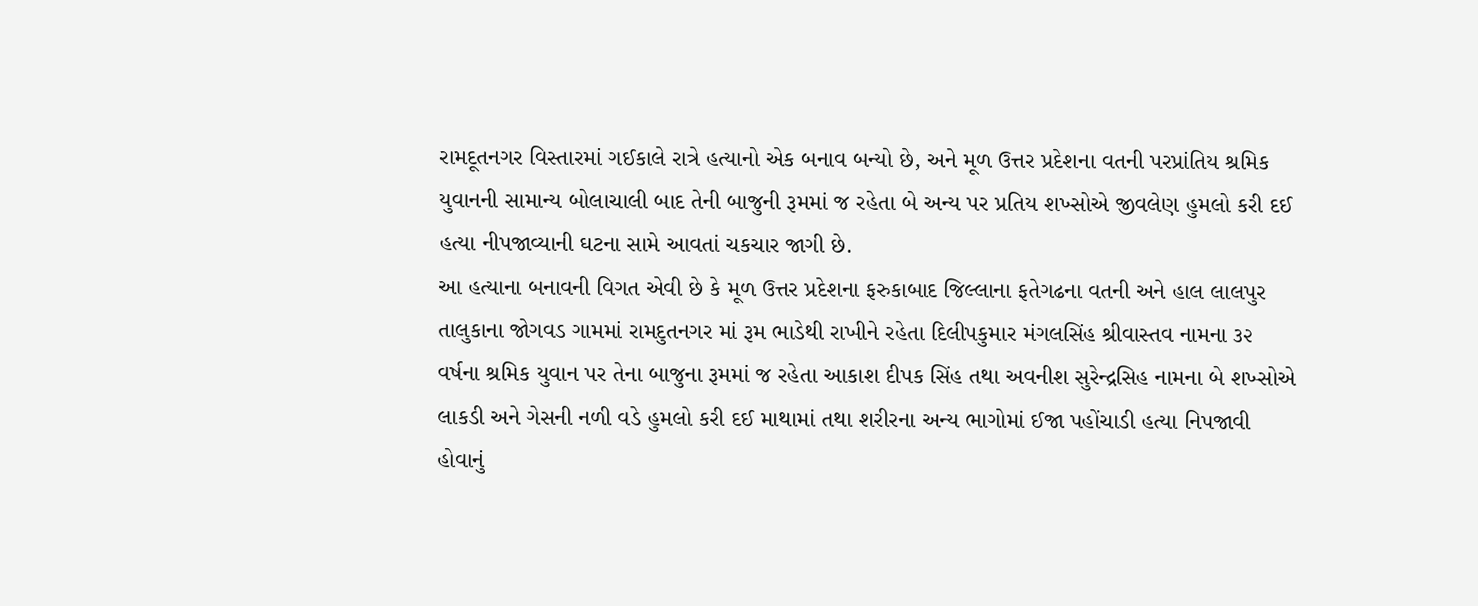રામદૂતનગર વિસ્તારમાં ગઈકાલે રાત્રે હત્યાનો એક બનાવ બન્યો છે, અને મૂળ ઉત્તર પ્રદેશના વતની પરપ્રાંતિય શ્રમિક યુવાનની સામાન્ય બોલાચાલી બાદ તેની બાજુની રૂમમાં જ રહેતા બે અન્ય પર પ્રતિય શખ્સોએ જીવલેણ હુમલો કરી દઈ હત્યા નીપજાવ્યાની ઘટના સામે આવતાં ચકચાર જાગી છે.
આ હત્યાના બનાવની વિગત એવી છે કે મૂળ ઉત્તર પ્રદેશના ફરુકાબાદ જિલ્લાના ફતેગઢના વતની અને હાલ લાલપુર તાલુકાના જોગવડ ગામમાં રામદુતનગર માં રૂમ ભાડેથી રાખીને રહેતા દિલીપકુમાર મંગલસિંહ શ્રીવાસ્તવ નામના ૩૨ વર્ષના શ્રમિક યુવાન પર તેના બાજુના રૂમમાં જ રહેતા આકાશ દીપક સિંહ તથા અવનીશ સુરેન્દ્રસિહ નામના બે શખ્સોએ લાકડી અને ગેસની નળી વડે હુમલો કરી દઈ માથામાં તથા શરીરના અન્ય ભાગોમાં ઈજા પહોંચાડી હત્યા નિપજાવી હોવાનું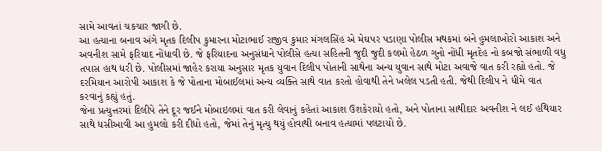સામે આવતાં ચકચાર જાગી છે.
આ હત્યાના બનાવ અંગે મૃતક દિલીપ કુમારના મોટાભાઈ રાજીવ કુમાર મંગલસિંહ એ મેઘપર પડાણા પોલીસ મથકમાં બંને હુમલાખોરો આકાશ અને અવનીશ સામે ફરિયાદ નોંધાવી છે. જે ફરિયાદના અનુસંધાને પોલીસે હત્યા સહિતની જુદી જુદી કલમો હેઠળ ગુનો નોંધી મૃતદેહ નો કબજો સંભાળી વધુ તપાસ હાથ ધરી છે. પોલીસમાં જાહેર કરાયા અનુસાર મૃતક યુવાન દિલીપ પોતાની સાથેના અન્ય યુવાન સાથે મોટા અવાજે વાત કરી રહ્યો હતો. જે દરમિયાન આરોપી આકાશ કે જે પોતાના મોબાઈલમાં અન્ય વ્યક્તિ સાથે વાત કરતો હોવાથી તેને ખલેલ પડતી હતી. જેથી દિલીપ ને ધીમે વાત કરવાનું કહ્યું હતું.
જેના પ્રત્યુત્તરમાં દિલીપે તેને દૂર જઈને મોબાઇલમાં વાત કરી લેવાનું કહેતાં આકાશ ઉશકેરાયો હતો, અને પોતાના સાથીદાર અવનીશ ને લઈ હથિયાર સાથે ધસીઆવી આ હુમલો કરી દીધો હતો, જેમાં તેનું મૃત્યુ થયું હોવાથી બનાવ હત્યામાં પલટાયો છે.